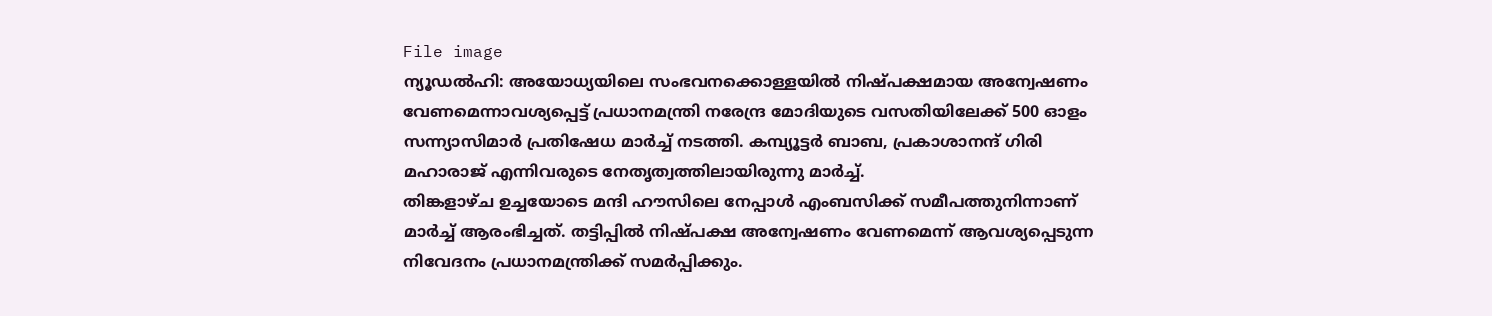File image
ന്യൂഡൽഹി: അയോധ്യയിലെ സംഭവനക്കൊള്ളയിൽ നിഷ്പക്ഷമായ അന്വേഷണം വേണമെന്നാവശ്യപ്പെട്ട് പ്രധാനമന്ത്രി നരേന്ദ്ര മോദിയുടെ വസതിയിലേക്ക് 500 ഓളം സന്ന്യാസിമാർ പ്രതിഷേധ മാർച്ച് നടത്തി. കമ്പ്യൂട്ടർ ബാബ, പ്രകാശാനന്ദ് ഗിരി മഹാരാജ് എന്നിവരുടെ നേതൃത്വത്തിലായിരുന്നു മാർച്ച്.
തിങ്കളാഴ്ച ഉച്ചയോടെ മന്ദി ഹൗസിലെ നേപ്പാൾ എംബസിക്ക് സമീപത്തുനിന്നാണ് മാർച്ച് ആരംഭിച്ചത്. തട്ടിപ്പിൽ നിഷ്പക്ഷ അന്വേഷണം വേണമെന്ന് ആവശ്യപ്പെടുന്ന നിവേദനം പ്രധാനമന്ത്രിക്ക് സമർപ്പിക്കും.